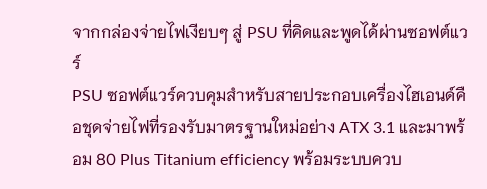จากกล่องจ่ายไฟเงียบๆ สู่ PSU ที่คิดและพูดได้ผ่านซอฟต์แวร์
PSU ซอฟต์แวร์ควบคุมสำหรับสายประกอบเครื่องไฮเอนด์คือชุดจ่ายไฟที่รองรับมาตรฐานใหม่อย่าง ATX 3.1 และมาพร้อม 80 Plus Titanium efficiency พร้อมระบบควบ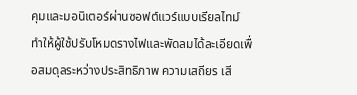คุมและมอนิเตอร์ผ่านซอฟต์แวร์แบบเรียลไทม์ ทำให้ผู้ใช้ปรับโหมดรางไฟและพัดลมได้ละเอียดเพื่อสมดุลระหว่างประสิทธิภาพ ความเสถียร เสี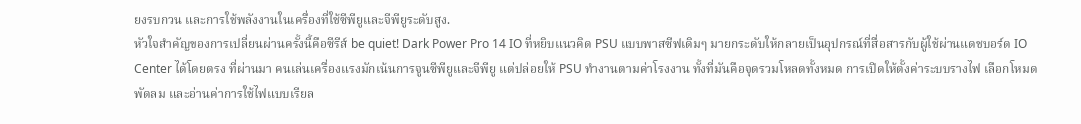ยงรบกวน และการใช้พลังงานในเครื่องที่ใช้ซีพียูและจีพียูระดับสูง.
หัวใจสำคัญของการเปลี่ยนผ่านครั้งนี้คือซีรีส์ be quiet! Dark Power Pro 14 IO ที่หยิบแนวคิด PSU แบบพาสซีฟเดิมๆ มายกระดับให้กลายเป็นอุปกรณ์ที่สื่อสารกับผู้ใช้ผ่านแดชบอร์ด IO Center ได้โดยตรง ที่ผ่านมา คนเล่นเครื่องแรงมักเน้นการจูนซีพียูและจีพียู แต่ปล่อยให้ PSU ทำงานตามค่าโรงงาน ทั้งที่มันคือจุดรวมโหลดทั้งหมด การเปิดให้ตั้งค่าระบบรางไฟ เลือกโหมดพัดลม และอ่านค่าการใช้ไฟแบบเรียล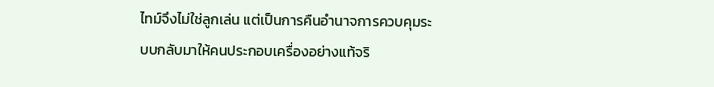ไทม์จึงไม่ใช่ลูกเล่น แต่เป็นการคืนอำนาจการควบคุมระบบกลับมาให้คนประกอบเครื่องอย่างแท้จริ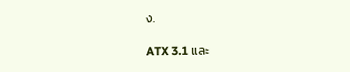ง.

ATX 3.1 และ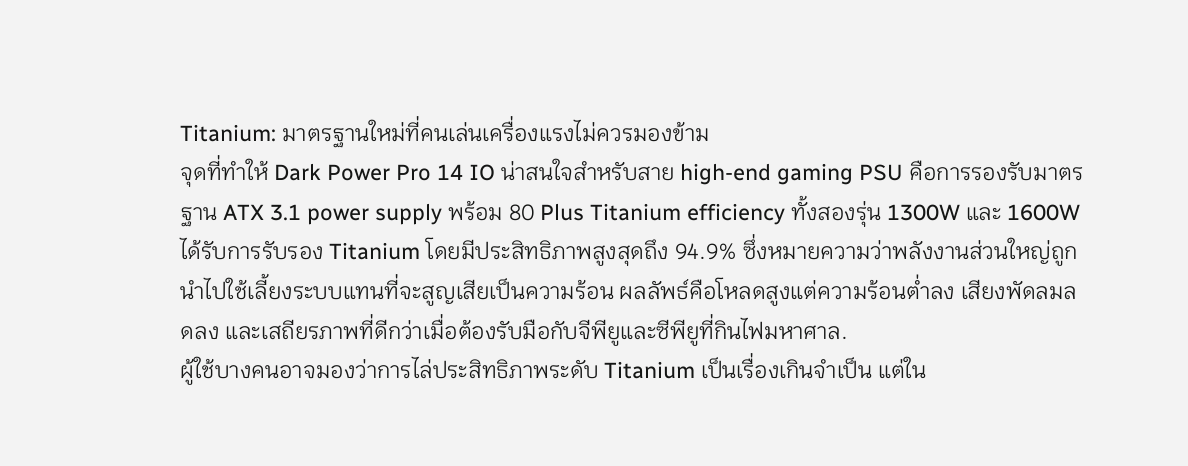Titanium: มาตรฐานใหม่ที่คนเล่นเครื่องแรงไม่ควรมองข้าม
จุดที่ทำให้ Dark Power Pro 14 IO น่าสนใจสำหรับสาย high-end gaming PSU คือการรองรับมาตรฐาน ATX 3.1 power supply พร้อม 80 Plus Titanium efficiency ทั้งสองรุ่น 1300W และ 1600W ได้รับการรับรอง Titanium โดยมีประสิทธิภาพสูงสุดถึง 94.9% ซึ่งหมายความว่าพลังงานส่วนใหญ่ถูกนำไปใช้เลี้ยงระบบแทนที่จะสูญเสียเป็นความร้อน ผลลัพธ์คือโหลดสูงแต่ความร้อนต่ำลง เสียงพัดลมลดลง และเสถียรภาพที่ดีกว่าเมื่อต้องรับมือกับจีพียูและซีพียูที่กินไฟมหาศาล.
ผู้ใช้บางคนอาจมองว่าการไล่ประสิทธิภาพระดับ Titanium เป็นเรื่องเกินจำเป็น แต่ใน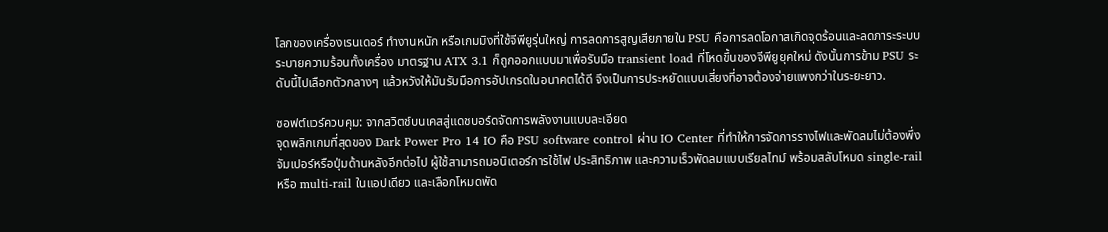โลกของเครื่องเรนเดอร์ ทำงานหนัก หรือเกมมิงที่ใช้จีพียูรุ่นใหญ่ การลดการสูญเสียภายใน PSU คือการลดโอกาสเกิดจุดร้อนและลดภาระระบบระบายความร้อนทั้งเครื่อง มาตรฐาน ATX 3.1 ก็ถูกออกแบบมาเพื่อรับมือ transient load ที่โหดขึ้นของจีพียูยุคใหม่ ดังนั้นการข้าม PSU ระดับนี้ไปเลือกตัวกลางๆ แล้วหวังให้มันรับมือการอัปเกรดในอนาคตได้ดี จึงเป็นการประหยัดแบบเสี่ยงที่อาจต้องจ่ายแพงกว่าในระยะยาว.

ซอฟต์แวร์ควบคุม: จากสวิตช์บนเคสสู่แดชบอร์ดจัดการพลังงานแบบละเอียด
จุดพลิกเกมที่สุดของ Dark Power Pro 14 IO คือ PSU software control ผ่าน IO Center ที่ทำให้การจัดการรางไฟและพัดลมไม่ต้องพึ่งจัมเปอร์หรือปุ่มด้านหลังอีกต่อไป ผู้ใช้สามารถมอนิเตอร์การใช้ไฟ ประสิทธิภาพ และความเร็วพัดลมแบบเรียลไทม์ พร้อมสลับโหมด single-rail หรือ multi-rail ในแอปเดียว และเลือกโหมดพัด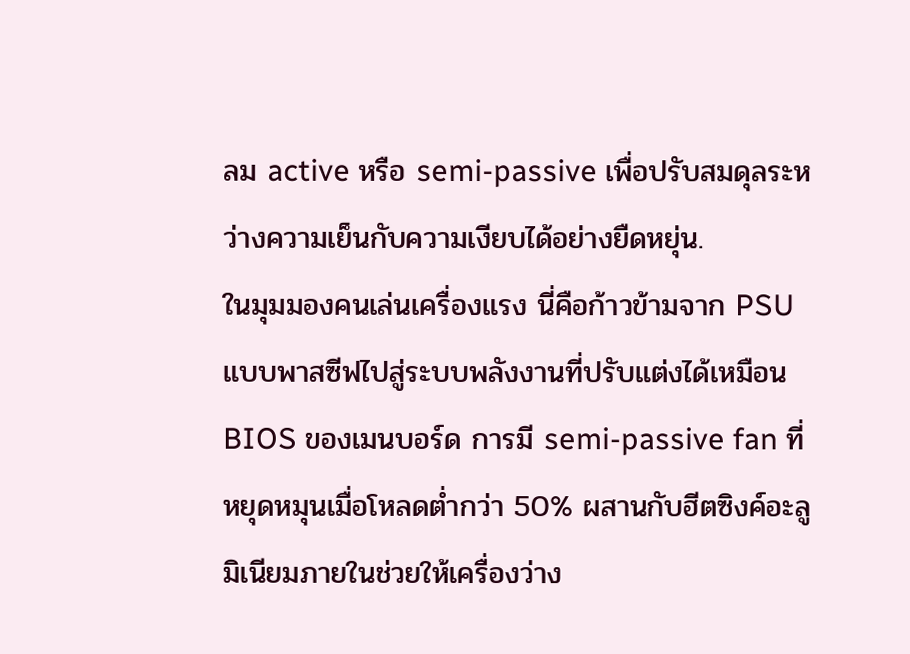ลม active หรือ semi-passive เพื่อปรับสมดุลระหว่างความเย็นกับความเงียบได้อย่างยืดหยุ่น.
ในมุมมองคนเล่นเครื่องแรง นี่คือก้าวข้ามจาก PSU แบบพาสซีฟไปสู่ระบบพลังงานที่ปรับแต่งได้เหมือน BIOS ของเมนบอร์ด การมี semi-passive fan ที่หยุดหมุนเมื่อโหลดต่ำกว่า 50% ผสานกับฮีตซิงค์อะลูมิเนียมภายในช่วยให้เครื่องว่าง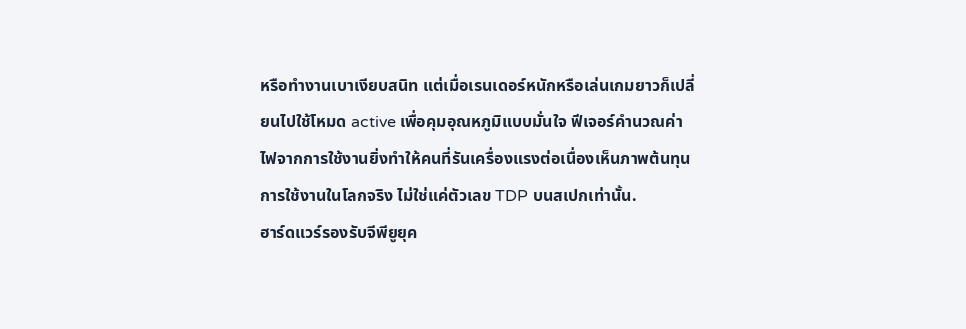หรือทำงานเบาเงียบสนิท แต่เมื่อเรนเดอร์หนักหรือเล่นเกมยาวก็เปลี่ยนไปใช้โหมด active เพื่อคุมอุณหภูมิแบบมั่นใจ ฟีเจอร์คำนวณค่าไฟจากการใช้งานยิ่งทำให้คนที่รันเครื่องแรงต่อเนื่องเห็นภาพต้นทุนการใช้งานในโลกจริง ไม่ใช่แค่ตัวเลข TDP บนสเปกเท่านั้น.
ฮาร์ดแวร์รองรับจีพียูยุค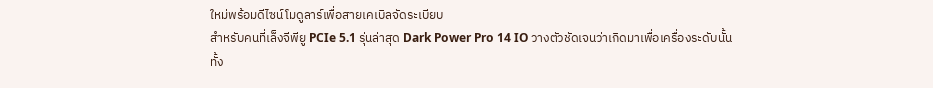ใหม่พร้อมดีไซน์โมดูลาร์เพื่อสายเคเบิลจัดระเบียบ
สำหรับคนที่เล็งจีพียู PCIe 5.1 รุ่นล่าสุด Dark Power Pro 14 IO วางตัวชัดเจนว่าเกิดมาเพื่อเครื่องระดับนั้น ทั้ง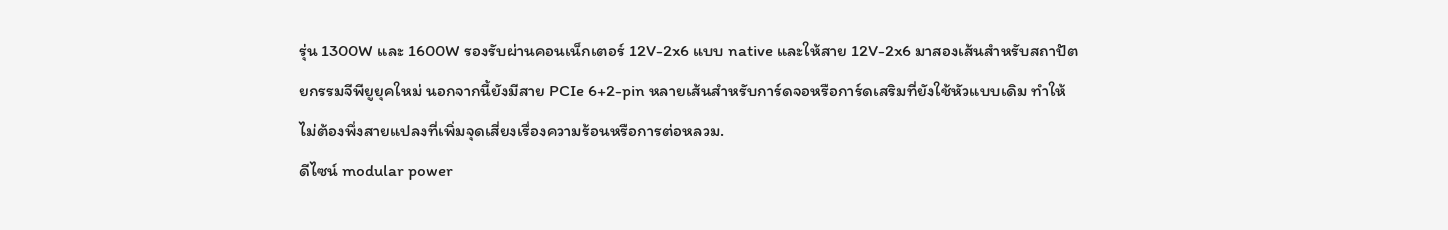รุ่น 1300W และ 1600W รองรับผ่านคอนเน็กเตอร์ 12V-2x6 แบบ native และให้สาย 12V-2x6 มาสองเส้นสำหรับสถาปัตยกรรมจีพียูยุคใหม่ นอกจากนี้ยังมีสาย PCIe 6+2-pin หลายเส้นสำหรับการ์ดจอหรือการ์ดเสริมที่ยังใช้หัวแบบเดิม ทำให้ไม่ต้องพึ่งสายแปลงที่เพิ่มจุดเสี่ยงเรื่องความร้อนหรือการต่อหลวม.
ดีไซน์ modular power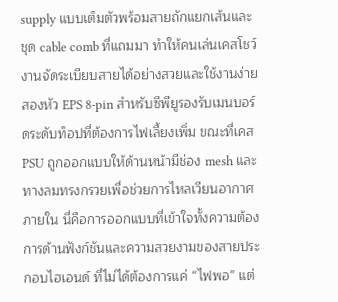supply แบบเต็มตัวพร้อมสายถักแยกเส้นและชุด cable comb ที่แถมมา ทำให้คนเล่นเคสโชว์งานจัดระเบียบสายได้อย่างสวยและใช้งานง่าย สองหัว EPS 8-pin สำหรับซีพียูรองรับเมนบอร์ดระดับท็อปที่ต้องการไฟเลี้ยงเพิ่ม ขณะที่เคส PSU ถูกออกแบบให้ด้านหน้ามีช่อง mesh และทางลมทรงกรวยเพื่อช่วยการไหลเวียนอากาศภายใน นี่คือการออกแบบที่เข้าใจทั้งความต้องการด้านฟังก์ชันและความสวยงามของสายประกอบไฮเอนด์ ที่ไม่ได้ต้องการแค่ “ไฟพอ” แต่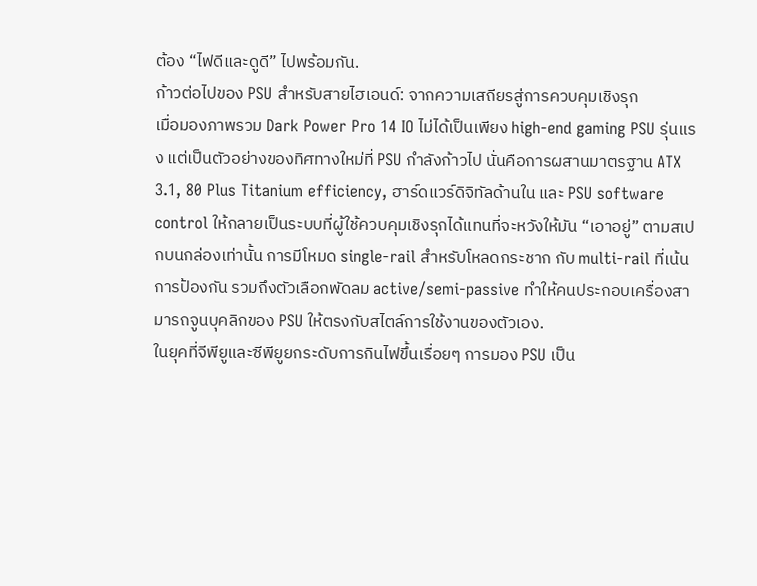ต้อง “ไฟดีและดูดี” ไปพร้อมกัน.
ก้าวต่อไปของ PSU สำหรับสายไฮเอนด์: จากความเสถียรสู่การควบคุมเชิงรุก
เมื่อมองภาพรวม Dark Power Pro 14 IO ไม่ได้เป็นเพียง high-end gaming PSU รุ่นแรง แต่เป็นตัวอย่างของทิศทางใหม่ที่ PSU กำลังก้าวไป นั่นคือการผสานมาตรฐาน ATX 3.1, 80 Plus Titanium efficiency, ฮาร์ดแวร์ดิจิทัลด้านใน และ PSU software control ให้กลายเป็นระบบที่ผู้ใช้ควบคุมเชิงรุกได้แทนที่จะหวังให้มัน “เอาอยู่” ตามสเปกบนกล่องเท่านั้น การมีโหมด single-rail สำหรับโหลดกระชาก กับ multi-rail ที่เน้นการป้องกัน รวมถึงตัวเลือกพัดลม active/semi-passive ทำให้คนประกอบเครื่องสามารถจูนบุคลิกของ PSU ให้ตรงกับสไตล์การใช้งานของตัวเอง.
ในยุคที่จีพียูและซีพียูยกระดับการกินไฟขึ้นเรื่อยๆ การมอง PSU เป็น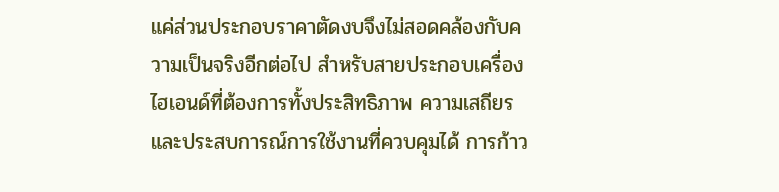แค่ส่วนประกอบราคาตัดงบจึงไม่สอดคล้องกับความเป็นจริงอีกต่อไป สำหรับสายประกอบเครื่องไฮเอนด์ที่ต้องการทั้งประสิทธิภาพ ความเสถียร และประสบการณ์การใช้งานที่ควบคุมได้ การก้าว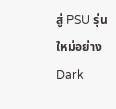สู่ PSU รุ่นใหม่อย่าง Dark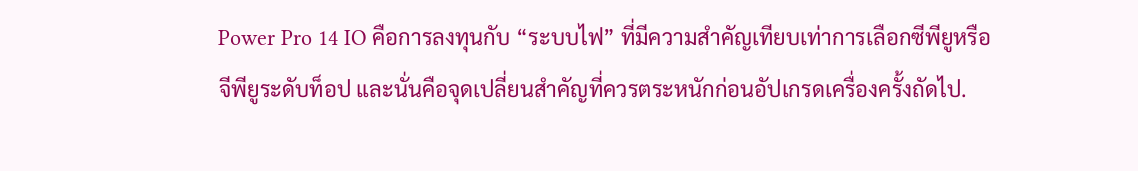Power Pro 14 IO คือการลงทุนกับ “ระบบไฟ” ที่มีความสำคัญเทียบเท่าการเลือกซีพียูหรือจีพียูระดับท็อป และนั่นคือจุดเปลี่ยนสำคัญที่ควรตระหนักก่อนอัปเกรดเครื่องครั้งถัดไป.